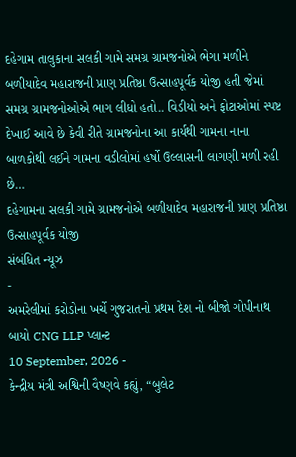દહેગામ તાલુકાના સલકી ગામે સમગ્ર ગ્રામજનોએ ભેગા મળીને બળીયાદેવ મહારાજની પ્રાણ પ્રતિષ્ઠા ઉત્સાહપૂર્વક યોજી હતી જેમાં સમગ્ર ગ્રામજનોઓએ ભાગ લીધો હતો.. વિડીયો અને ફોટાઓમાં સ્પષ્ટ દેખાઈ આવે છે કેવી રીતે ગ્રામજનોના આ કાર્યથી ગામના નાના બાળકોથી લઈને ગામના વડીલોમાં હર્ષો ઉલ્લાસની લાગણી મળી રહી છે…
દહેગામના સલકી ગામે ગ્રામજનોએ બળીયાદેવ મહારાજની પ્રાણ પ્રતિષ્ઠા ઉત્સાહપૂર્વક યોજી
સંબંધિત ન્યૂઝ
-
અમરેલીમાં કરોડોના ખર્ચે ગુજરાતનો પ્રથમ દેશ નો બીજો ગોપીનાથ બાયો CNG LLP પ્લાન્ટ
10 September, 2026 -
કેન્દ્રીય મંત્રી અશ્વિની વૈષ્ણવે કહ્યું, “બુલેટ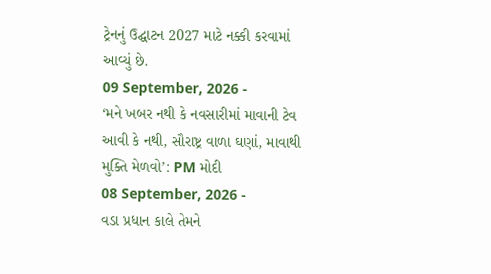ટ્રેનનું ઉદ્ઘાટન 2027 માટે નક્કી કરવામાં આવ્યું છે.
09 September, 2026 -
‘મને ખબર નથી કે નવસારીમાં માવાની ટેવ આવી કે નથી, સૌરાષ્ટ્ર વાળા ઘણાં, માવાથી મુક્તિ મેળવો’: PM મોદી
08 September, 2026 -
વડા પ્રધાન કાલે તેમને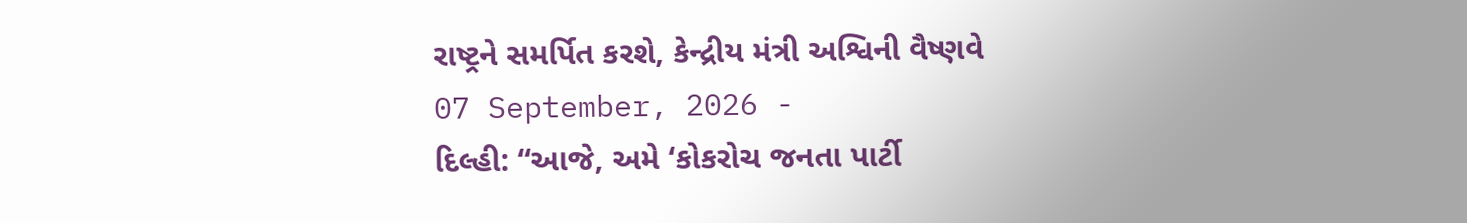રાષ્ટ્રને સમર્પિત કરશે, કેન્દ્રીય મંત્રી અશ્વિની વૈષ્ણવે
07 September, 2026 -
દિલ્હી: “આજે, અમે ‘કોકરોચ જનતા પાર્ટી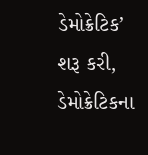ડેમોક્રેટિક’ શરૂ કરી, ડેમોક્રેટિકના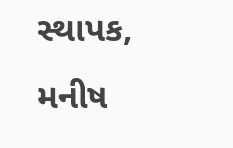સ્થાપક, મનીષ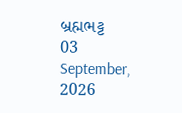બ્રહ્મભટ્ટ
03 September, 2026